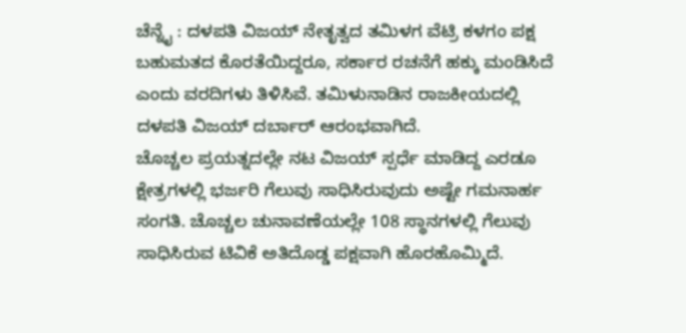ಚೆನ್ನೈ : ದಳಪತಿ ವಿಜಯ್ ನೇತೃತ್ವದ ತಮಿಳಗ ವೆಟ್ರಿ ಕಳಗಂ ಪಕ್ಷ ಬಹುಮತದ ಕೊರತೆಯಿದ್ದರೂ, ಸರ್ಕಾರ ರಚನೆಗೆ ಹಕ್ಕು ಮಂಡಿಸಿದೆ ಎಂದು ವರದಿಗಳು ತಿಳಿಸಿವೆ. ತಮಿಳುನಾಡಿನ ರಾಜಕೀಯದಲ್ಲಿ ದಳಪತಿ ವಿಜಯ್ ದರ್ಬಾರ್ ಆರಂಭವಾಗಿದೆ.
ಚೊಚ್ಚಲ ಪ್ರಯತ್ನದಲ್ಲೇ ನಟ ವಿಜಯ್ ಸ್ಪರ್ಧೆ ಮಾಡಿದ್ದ ಎರಡೂ ಕ್ಷೇತ್ರಗಳಲ್ಲಿ ಭರ್ಜರಿ ಗೆಲುವು ಸಾಧಿಸಿರುವುದು ಅಷ್ಟೇ ಗಮನಾರ್ಹ ಸಂಗತಿ. ಚೊಚ್ಚಲ ಚುನಾವಣೆಯಲ್ಲೇ 108 ಸ್ಥಾನಗಳಲ್ಲಿ ಗೆಲುವು ಸಾಧಿಸಿರುವ ಟಿವಿಕೆ ಅತಿದೊಡ್ಡ ಪಕ್ಷವಾಗಿ ಹೊರಹೊಮ್ಮಿದೆ.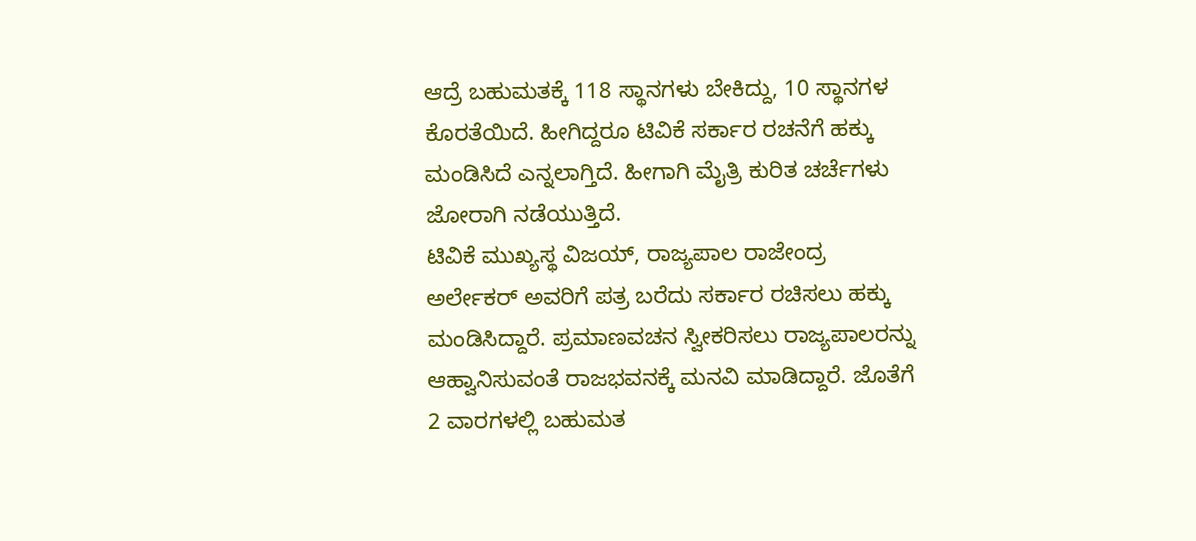ಆದ್ರೆ ಬಹುಮತಕ್ಕೆ 118 ಸ್ಥಾನಗಳು ಬೇಕಿದ್ದು, 10 ಸ್ಥಾನಗಳ ಕೊರತೆಯಿದೆ. ಹೀಗಿದ್ದರೂ ಟಿವಿಕೆ ಸರ್ಕಾರ ರಚನೆಗೆ ಹಕ್ಕು ಮಂಡಿಸಿದೆ ಎನ್ನಲಾಗ್ತಿದೆ. ಹೀಗಾಗಿ ಮೈತ್ರಿ ಕುರಿತ ಚರ್ಚೆಗಳು ಜೋರಾಗಿ ನಡೆಯುತ್ತಿದೆ.
ಟಿವಿಕೆ ಮುಖ್ಯಸ್ಥ ವಿಜಯ್, ರಾಜ್ಯಪಾಲ ರಾಜೇಂದ್ರ ಅರ್ಲೇಕರ್ ಅವರಿಗೆ ಪತ್ರ ಬರೆದು ಸರ್ಕಾರ ರಚಿಸಲು ಹಕ್ಕು ಮಂಡಿಸಿದ್ದಾರೆ. ಪ್ರಮಾಣವಚನ ಸ್ವೀಕರಿಸಲು ರಾಜ್ಯಪಾಲರನ್ನು ಆಹ್ವಾನಿಸುವಂತೆ ರಾಜಭವನಕ್ಕೆ ಮನವಿ ಮಾಡಿದ್ದಾರೆ. ಜೊತೆಗೆ 2 ವಾರಗಳಲ್ಲಿ ಬಹುಮತ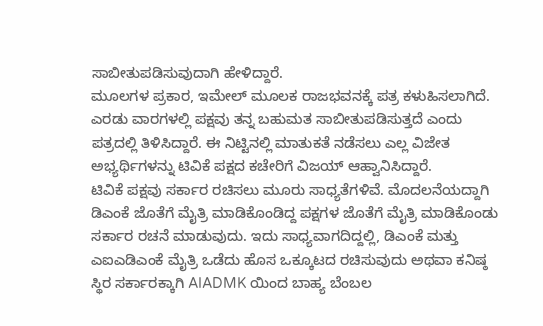ಸಾಬೀತುಪಡಿಸುವುದಾಗಿ ಹೇಳಿದ್ದಾರೆ.
ಮೂಲಗಳ ಪ್ರಕಾರ, ಇಮೇಲ್ ಮೂಲಕ ರಾಜಭವನಕ್ಕೆ ಪತ್ರ ಕಳುಹಿಸಲಾಗಿದೆ. ಎರಡು ವಾರಗಳಲ್ಲಿ ಪಕ್ಷವು ತನ್ನ ಬಹುಮತ ಸಾಬೀತುಪಡಿಸುತ್ತದೆ ಎಂದು ಪತ್ರದಲ್ಲಿ ತಿಳಿಸಿದ್ದಾರೆ. ಈ ನಿಟ್ಟಿನಲ್ಲಿ ಮಾತುಕತೆ ನಡೆಸಲು ಎಲ್ಲ ವಿಜೇತ ಅಭ್ಯರ್ಥಿಗಳನ್ನು ಟಿವಿಕೆ ಪಕ್ಷದ ಕಚೇರಿಗೆ ವಿಜಯ್ ಆಹ್ವಾನಿಸಿದ್ದಾರೆ.
ಟಿವಿಕೆ ಪಕ್ಷವು ಸರ್ಕಾರ ರಚಿಸಲು ಮೂರು ಸಾಧ್ಯತೆಗಳಿವೆ. ಮೊದಲನೆಯದ್ದಾಗಿ ಡಿಎಂಕೆ ಜೊತೆಗೆ ಮೈತ್ರಿ ಮಾಡಿಕೊಂಡಿದ್ದ ಪಕ್ಷಗಳ ಜೊತೆಗೆ ಮೈತ್ರಿ ಮಾಡಿಕೊಂಡು ಸರ್ಕಾರ ರಚನೆ ಮಾಡುವುದು. ಇದು ಸಾಧ್ಯವಾಗದಿದ್ದಲ್ಲಿ, ಡಿಎಂಕೆ ಮತ್ತು ಎಐಎಡಿಎಂಕೆ ಮೈತ್ರಿ ಒಡೆದು ಹೊಸ ಒಕ್ಕೂಟದ ರಚಿಸುವುದು ಅಥವಾ ಕನಿಷ್ಠ ಸ್ಥಿರ ಸರ್ಕಾರಕ್ಕಾಗಿ AIADMK ಯಿಂದ ಬಾಹ್ಯ ಬೆಂಬಲ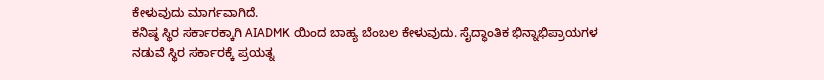ಕೇಳುವುದು ಮಾರ್ಗವಾಗಿದೆ.
ಕನಿಷ್ಠ ಸ್ಥಿರ ಸರ್ಕಾರಕ್ಕಾಗಿ AIADMK ಯಿಂದ ಬಾಹ್ಯ ಬೆಂಬಲ ಕೇಳುವುದು. ಸೈದ್ಧಾಂತಿಕ ಭಿನ್ನಾಭಿಪ್ರಾಯಗಳ ನಡುವೆ ಸ್ಥಿರ ಸರ್ಕಾರಕ್ಕೆ ಪ್ರಯತ್ನ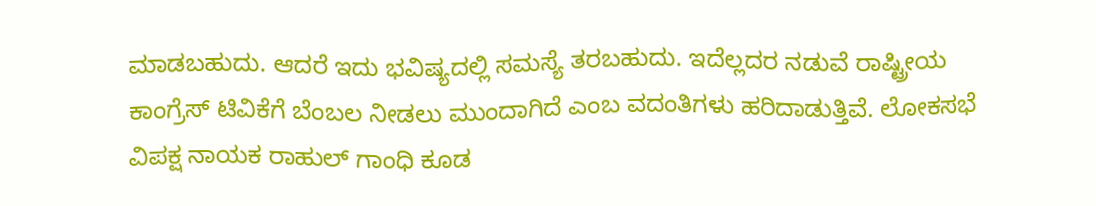ಮಾಡಬಹುದು. ಆದರೆ ಇದು ಭವಿಷ್ಯದಲ್ಲಿ ಸಮಸ್ಯೆ ತರಬಹುದು. ಇದೆಲ್ಲದರ ನಡುವೆ ರಾಷ್ಟ್ರೀಯ ಕಾಂಗ್ರೆಸ್ ಟಿವಿಕೆಗೆ ಬೆಂಬಲ ನೀಡಲು ಮುಂದಾಗಿದೆ ಎಂಬ ವದಂತಿಗಳು ಹರಿದಾಡುತ್ತಿವೆ. ಲೋಕಸಭೆ ವಿಪಕ್ಷ ನಾಯಕ ರಾಹುಲ್ ಗಾಂಧಿ ಕೂಡ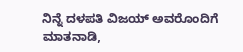ನಿನ್ನೆ ದಳಪತಿ ವಿಜಯ್ ಅವರೊಂದಿಗೆ ಮಾತನಾಡಿ,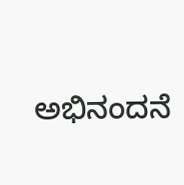ಅಭಿನಂದನೆ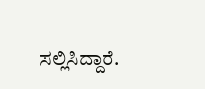ಸಲ್ಲಿಸಿದ್ದಾರೆ.